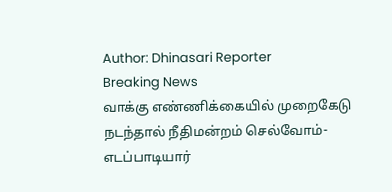Author: Dhinasari Reporter
Breaking News
வாக்கு எண்ணிக்கையில் முறைகேடு நடந்தால் நீதிமன்றம் செல்வோம்-எடப்பாடியார்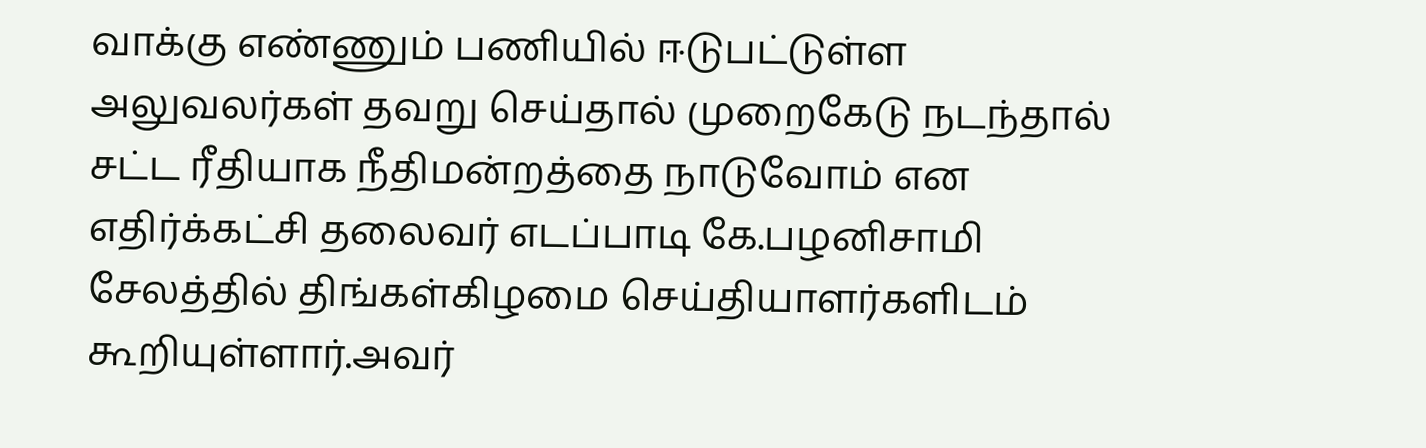வாக்கு எண்ணும் பணியில் ஈடுபட்டுள்ள அலுவலர்கள் தவறு செய்தால் முறைகேடு நடந்தால் சட்ட ரீதியாக நீதிமன்றத்தை நாடுவோம் என எதிர்க்கட்சி தலைவர் எடப்பாடி கே.பழனிசாமி சேலத்தில் திங்கள்கிழமை செய்தியாளர்களிடம் கூறியுள்ளார்.அவர்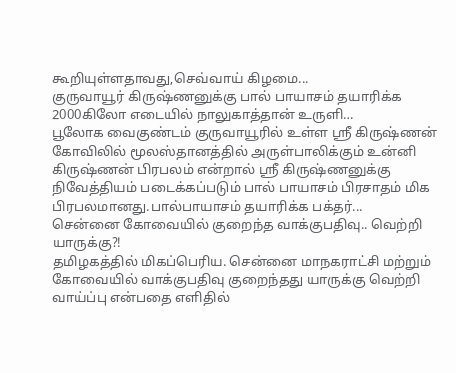கூறியுள்ளதாவது,செவ்வாய் கிழமை...
குருவாயூர் கிருஷ்ணனுக்கு பால் பாயாசம் தயாரிக்க 2000கிலோ எடையில் நாலுகாத்தான் உருளி…
பூலோக வைகுண்டம் குருவாயூரில் உள்ள ஸ்ரீ கிருஷ்ணன் கோவிலில் மூலஸ்தானத்தில் அருள்பாலிக்கும் உன்னி கிருஷ்ணன் பிரபலம் என்றால் ஸ்ரீ கிருஷ்ணனுக்கு நிவேத்தியம் படைக்கப்படும் பால் பாயாசம் பிரசாதம் மிக பிரபலமானது.பால்பாயாசம் தயாரிக்க பக்தர்...
சென்னை கோவையில் குறைந்த வாக்குபதிவு.. வெற்றி யாருக்கு?!
தமிழகத்தில் மிகப்பெரிய. சென்னை மாநகராட்சி மற்றும் கோவையில் வாக்குபதிவு குறைந்தது யாருக்கு வெற்றி வாய்ப்பு என்பதை எளிதில்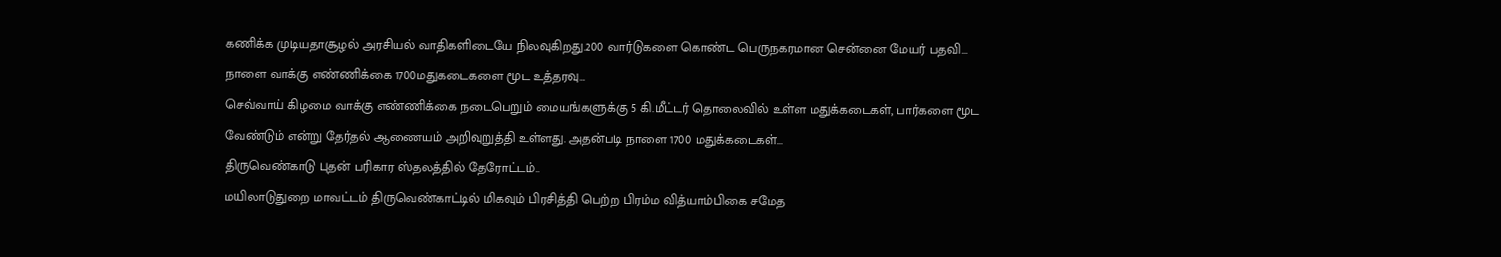கணிக்க முடியதாசூழல் அரசியல் வாதிகளிடையே நிலவுகிறது.200 வார்டுகளை கொண்ட பெருநகரமான சென்னை மேயர் பதவி...
நாளை வாக்கு எண்ணிக்கை 1700மதுகடைகளை மூட உத்தரவு…
செவ்வாய் கிழமை வாக்கு எண்ணிக்கை நடைபெறும் மையங்களுக்கு 5 கி.மீட்டர் தொலைவில் உள்ள மதுக்கடைகள், பார்களை மூட வேண்டும் என்று தேர்தல் ஆணையம் அறிவுறுத்தி உள்ளது. அதன்படி நாளை 1700 மதுக்கடைகள்...
திருவெண்காடு புதன் பரிகார ஸ்தலத்தில் தேரோட்டம்..
மயிலாடுதுறை மாவட்டம் திருவெண்காட்டில் மிகவும் பிரசித்தி பெற்ற பிரம்ம வித்யாம்பிகை சமேத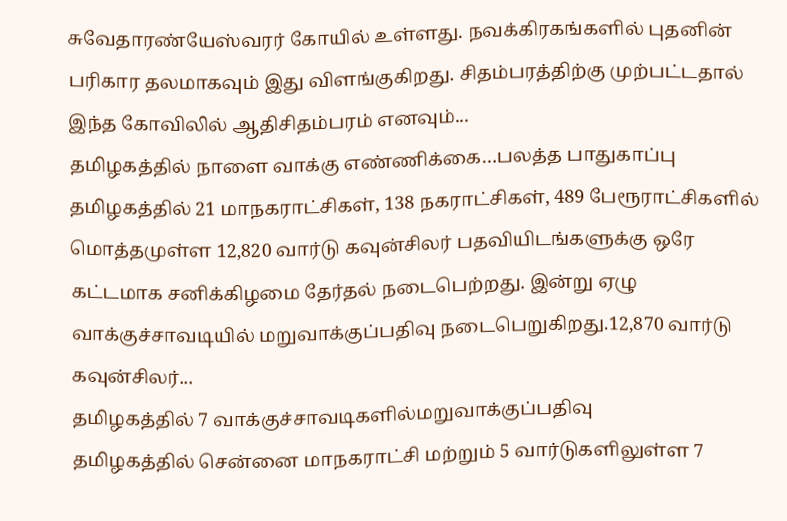சுவேதாரண்யேஸ்வரர் கோயில் உள்ளது. நவக்கிரகங்களில் புதனின் பரிகார தலமாகவும் இது விளங்குகிறது. சிதம்பரத்திற்கு முற்பட்டதால் இந்த கோவிலில் ஆதிசிதம்பரம் எனவும்...
தமிழகத்தில் நாளை வாக்கு எண்ணிக்கை…பலத்த பாதுகாப்பு
தமிழகத்தில் 21 மாநகராட்சிகள், 138 நகராட்சிகள், 489 பேரூராட்சிகளில் மொத்தமுள்ள 12,820 வார்டு கவுன்சிலர் பதவியிடங்களுக்கு ஒரே கட்டமாக சனிக்கிழமை தேர்தல் நடைபெற்றது. இன்று ஏழு வாக்குச்சாவடியில் மறுவாக்குப்பதிவு நடைபெறுகிறது.12,870 வார்டு கவுன்சிலர்...
தமிழகத்தில் 7 வாக்குச்சாவடிகளில்மறுவாக்குப்பதிவு
தமிழகத்தில் சென்னை மாநகராட்சி மற்றும் 5 வார்டுகளிலுள்ள 7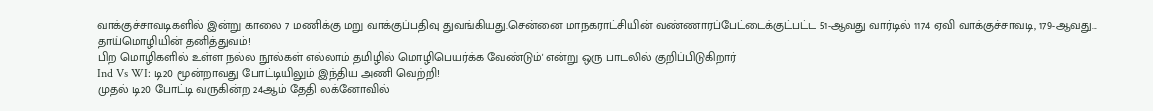வாக்குச்சாவடிகளில் இன்று காலை 7 மணிக்கு மறு வாக்குப்பதிவு துவங்கியது.சென்னை மாநகராட்சியின் வண்ணாரப்பேட்டைக்குட்பட்ட 51-ஆவது வார்டில் 1174 ஏவி வாக்குச்சாவடி, 179-ஆவது...
தாய்மொழியின் தனித்துவம்!
பிற மொழிகளில் உள்ள நல்ல நூல்கள் எல்லாம் தமிழில் மொழிபெயர்க்க வேண்டும்' என்று ஒரு பாடலில் குறிப்பிடுகிறார்
Ind Vs WI: டி20 மூன்றாவது போட்டியிலும் இந்திய அணி வெற்றி!
முதல் டி20 போட்டி வருகின்ற 24ஆம் தேதி லக்னோவில்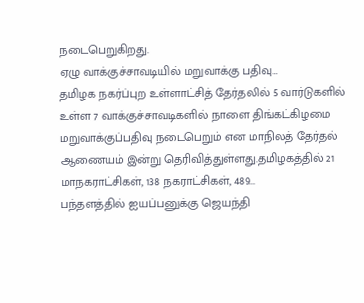நடைபெறுகிறது.
ஏழு வாக்குச்சாவடியில் மறுவாக்கு பதிவு…
தமிழக நகர்ப்புற உள்ளாட்சித் தேர்தலில் 5 வார்டுகளில் உள்ள 7 வாக்குச்சாவடிகளில் நாளை திங்கட்கிழமை மறுவாக்குப்பதிவு நடைபெறும் என மாநிலத் தேர்தல் ஆணையம் இன்று தெரிவித்துள்ளது.தமிழகத்தில் 21 மாநகராட்சிகள், 138 நகராட்சிகள், 489...
பந்தளத்தில் ஐயப்பனுக்கு ஜெயந்தி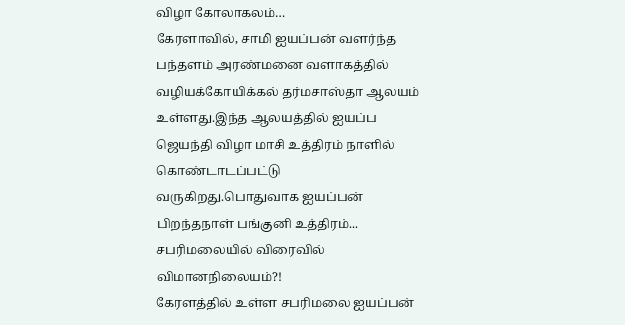விழா கோலாகலம்…
கேரளாவில், சாமி ஐயப்பன் வளர்ந்த பந்தளம் அரண்மனை வளாகத்தில் வழியக்கோயிக்கல் தர்மசாஸ்தா ஆலயம் உள்ளது.இந்த ஆலயத்தில் ஐயப்ப ஜெயந்தி விழா மாசி உத்திரம் நாளில் கொண்டாடப்பட்டு வருகிறது.பொதுவாக ஐயப்பன் பிறந்தநாள் பங்குனி உத்திரம்...
சபரிமலையில் விரைவில் விமானநிலையம்?!
கேரளத்தில் உள்ள சபரிமலை ஐயப்பன்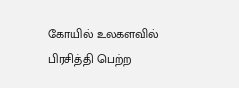கோயில் உலகளவில் பிரசித்தி பெற்ற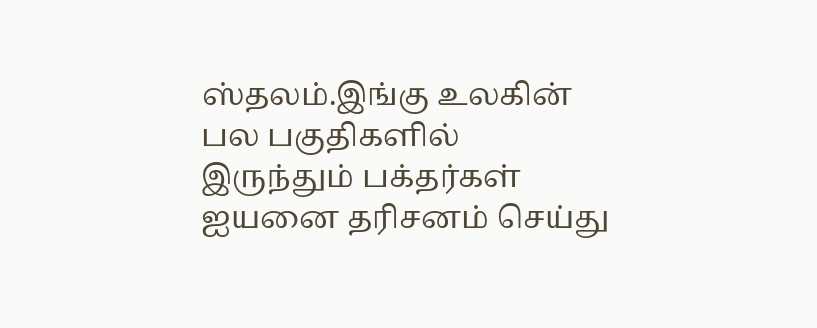ஸ்தலம்.இங்கு உலகின் பல பகுதிகளில் இருந்தும் பக்தர்கள் ஐயனை தரிசனம் செய்து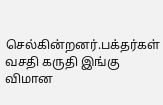செல்கின்றனர்.பக்தர்கள் வசதி கருதி இங்கு விமான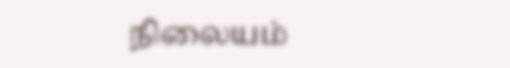நிலையம்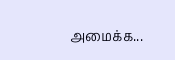அமைக்க...